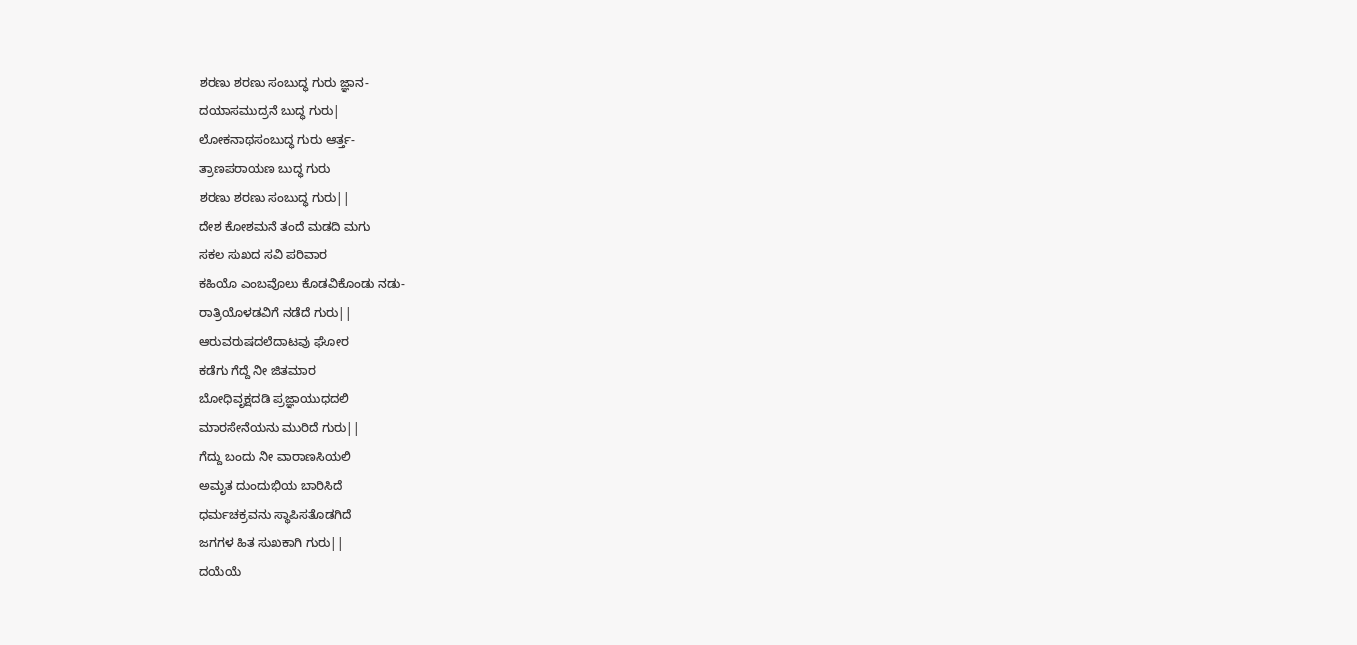ಶರಣು ಶರಣು ಸಂಬುದ್ಧ ಗುರು ಜ್ಞಾನ-
ದಯಾಸಮುದ್ರನೆ ಬುದ್ಧ ಗುರು|
ಲೋಕನಾಥಸಂಬುದ್ಧ ಗುರು ಆರ್ತ್ತ-
ತ್ರಾಣಪರಾಯಣ ಬುದ್ಧ ಗುರು
ಶರಣು ಶರಣು ಸಂಬುದ್ಧ ಗುರು||
ದೇಶ ಕೋಶಮನೆ ತಂದೆ ಮಡದಿ ಮಗು
ಸಕಲ ಸುಖದ ಸವಿ ಪರಿವಾರ
ಕಹಿಯೊ ಎಂಬವೊಲು ಕೊಡವಿಕೊಂಡು ನಡು-
ರಾತ್ರಿಯೊಳಡವಿಗೆ ನಡೆದೆ ಗುರು||
ಆರುವರುಷದಲೆದಾಟವು ಘೋರ
ಕಡೆಗು ಗೆದ್ದೆ ನೀ ಜಿತಮಾರ
ಬೋಧಿವೃಕ್ಷದಡಿ ಪ್ರಜ್ಞಾಯುಧದಲಿ
ಮಾರಸೇನೆಯನು ಮುರಿದೆ ಗುರು||
ಗೆದ್ದು ಬಂದು ನೀ ವಾರಾಣಸಿಯಲಿ
ಅಮೃತ ದುಂದುಭಿಯ ಬಾರಿಸಿದೆ
ಧರ್ಮಚಕ್ರವನು ಸ್ಥಾಪಿಸತೊಡಗಿದೆ
ಜಗಗಳ ಹಿತ ಸುಖಕಾಗಿ ಗುರು||
ದಯೆಯೆ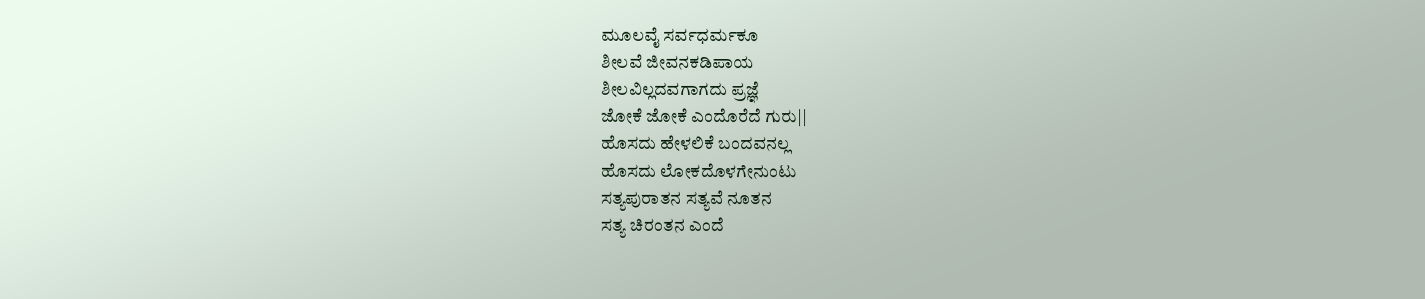ಮೂಲವೈ ಸರ್ವಧರ್ಮಕೂ
ಶೀಲವೆ ಜೀವನಕಡಿಪಾಯ
ಶೀಲವಿಲ್ಲದವಗಾಗದು ಪ್ರಜ್ಞೆ
ಜೋಕೆ ಜೋಕೆ ಎಂದೊರೆದೆ ಗುರು||
ಹೊಸದು ಹೇಳಲಿಕೆ ಬಂದವನಲ್ಲ
ಹೊಸದು ಲೋಕದೊಳಗೇನುಂಟು
ಸತ್ಯಪುರಾತನ ಸತ್ಯವೆ ನೂತನ
ಸತ್ಯ ಚಿರಂತನ ಎಂದೆ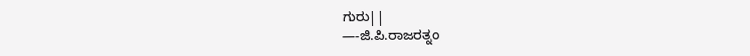ಗುರು||
—-ಜಿ.ಪಿ.ರಾಜರತ್ನಂ